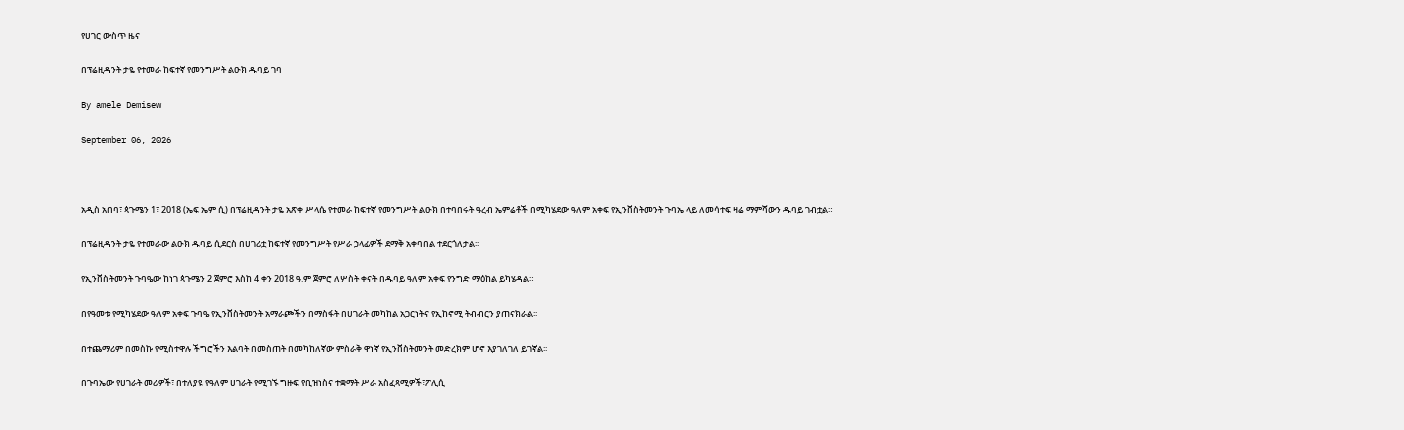የሀገር ውስጥ ዜና

በፕሬዚዳንት ታዬ የተመራ ከፍተኛ የመንግሥት ልዑክ ዱባይ ገባ

By amele Demisew

September 06, 2026



አዲስ አበባ፣ ጳጉሜን 1፣ 2018 (ኤፍ ኤም ሲ) በፕሬዚዳንት ታዬ አጽቀ ሥላሴ የተመራ ከፍተኛ የመንግሥት ልዑክ በተባበሩት ዓረብ ኤምሬቶች በሚካሄደው ዓለም አቀፍ የኢንቨስትመንት ጉባኤ ላይ ለመሳተፍ ዛሬ ማምሻውን ዱባይ ገብቷል።

በፕሬዚዳንት ታዬ የተመራው ልዑክ ዱባይ ሲደርስ በሀገሪቷ ከፍተኛ የመንግሥት የሥራ ኃላፊዎች ደማቅ አቀባበል ተደርጎለታል፡፡

የኢንቨስትመንት ጉባዔው ከነገ ጳጉሜን 2 ጀምሮ እስከ 4 ቀን 2018 ዓ.ም ጀምሮ ለሦስት ቀናት በዱባይ ዓለም አቀፍ የንግድ ማዕከል ይካሄዳል።

በየዓመቱ የሚካሄደው ዓለም አቀፍ ጉባዔ የኢንቨስትመንት አማራጮችን በማስፋት በሀገራት መካከል አጋርነትና የኢከኖሚ ትብብርን ያጠናክራል፡፡

በተጨማሪም በመስኩ የሚስተዋሉ ችግሮችን እልባት በመስጠት በመካከለኛው ምስራቅ ዋነኛ የኢንቨስትመንት መድረክም ሆኖ እያገለገለ ይገኛል፡፡

በጉባኤው የሀገራት መሪዎች፣ በተለያዩ የዓለም ሀገራት የሚገኙ ግዙፍ የቢዝነስና ተቋማት ሥራ አስፈጻሚዎች፣ፖሊሲ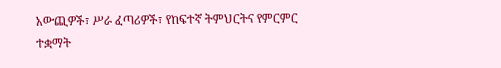አውጪዎች፣ ሥራ ፈጣሪዎች፣ የከፍተኛ ትምህርትና የምርምር ተቋማት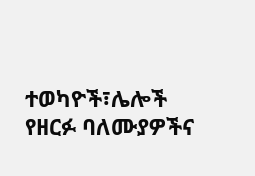ተወካዮች፣ሌሎች የዘርፉ ባለሙያዎችና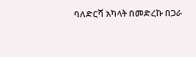ባለድርሻ አካላት በመድረኩ በጋራ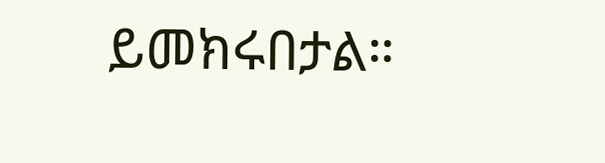ይመክሩበታል።